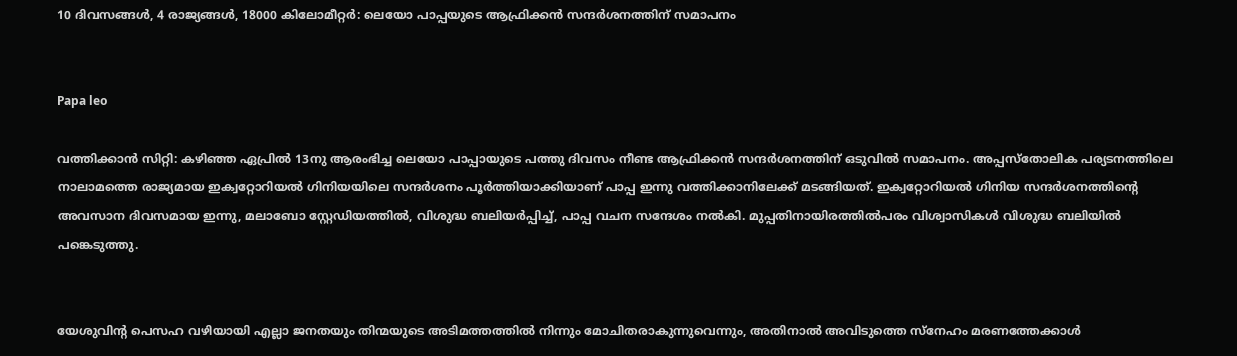10 ദിവസങ്ങള്‍, 4 രാജ്യങ്ങള്‍, 18000 കിലോമീറ്റര്‍: ലെയോ പാപ്പയുടെ ആഫ്രിക്കന്‍ സന്ദര്‍ശനത്തിന് സമാപനം


Papa leo

വത്തിക്കാന്‍ സിറ്റി: കഴിഞ്ഞ ഏപ്രില്‍ 13നു ആരംഭിച്ച ലെയോ പാപ്പായുടെ പത്തു ദിവസം നീണ്ട ആഫ്രിക്കന്‍ സന്ദര്‍ശനത്തിന് ഒടുവില്‍ സമാപനം. അപ്പസ്തോലിക പര്യടനത്തിലെ നാലാമത്തെ രാജ്യമായ ഇക്വറ്റോറിയൽ ഗിനിയയിലെ സന്ദര്‍ശനം പൂര്‍ത്തിയാക്കിയാണ് പാപ്പ ഇന്നു വത്തിക്കാനിലേക്ക് മടങ്ങിയത്. ഇക്വറ്റോറിയൽ ഗിനിയ സന്ദർശനത്തിന്റെ അവസാന ദിവസമായ ഇന്നു, മലാബോ സ്റ്റേഡിയത്തിൽ, വിശുദ്ധ ബലിയർപ്പിച്ച്, പാപ്പ വചന സന്ദേശം നൽകി. മുപ്പതിനായിരത്തില്‍പരം വിശ്വാസികൾ വിശുദ്ധ ബലിയിൽ പങ്കെടുത്തു.


യേശുവിന്റ പെസഹ വഴിയായി എല്ലാ ജനതയും തിന്മയുടെ അടിമത്തത്തിൽ നിന്നും മോചിതരാകുന്നുവെന്നും, അതിനാൽ അവിടുത്തെ സ്നേഹം മരണത്തേക്കാൾ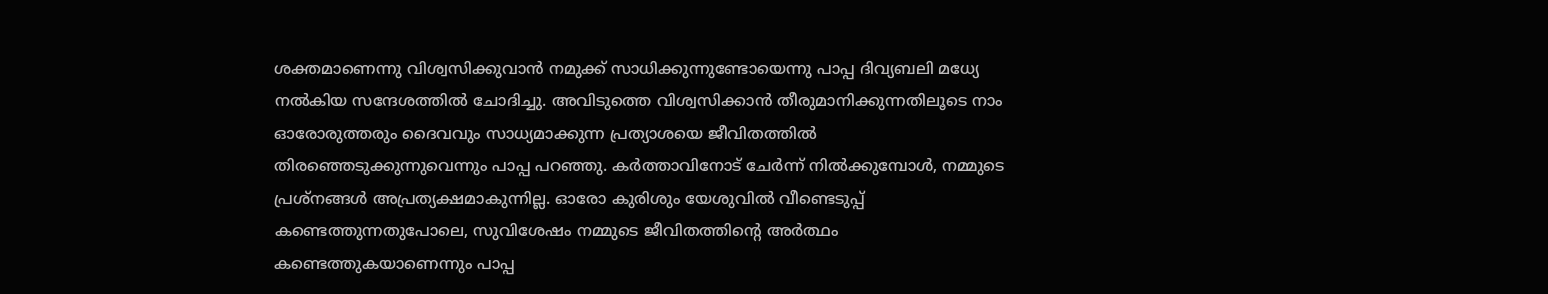ശക്തമാണെന്നു വിശ്വസിക്കുവാൻ നമുക്ക് സാധിക്കുന്നുണ്ടോയെന്നു പാപ്പ ദിവ്യബലി മധ്യേ നല്‍കിയ സന്ദേശത്തില്‍ ചോദിച്ചു. അവിടുത്തെ വിശ്വസിക്കാൻ തീരുമാനിക്കുന്നതിലൂടെ നാം ഓരോരുത്തരും ദൈവവും സാധ്യമാക്കുന്ന പ്രത്യാശയെ ജീവിതത്തിൽ തിരഞ്ഞെടുക്കുന്നുവെന്നും പാപ്പ പറഞ്ഞു. കർത്താവിനോട് ചേർന്ന് നിൽക്കുമ്പോൾ, നമ്മുടെ പ്രശ്നങ്ങൾ അപ്രത്യക്ഷമാകുന്നില്ല. ഓരോ കുരിശും യേശുവിൽ വീണ്ടെടുപ്പ് കണ്ടെത്തുന്നതുപോലെ, സുവിശേഷം നമ്മുടെ ജീവിതത്തിന്റെ അർത്ഥം കണ്ടെത്തുകയാണെന്നും പാപ്പ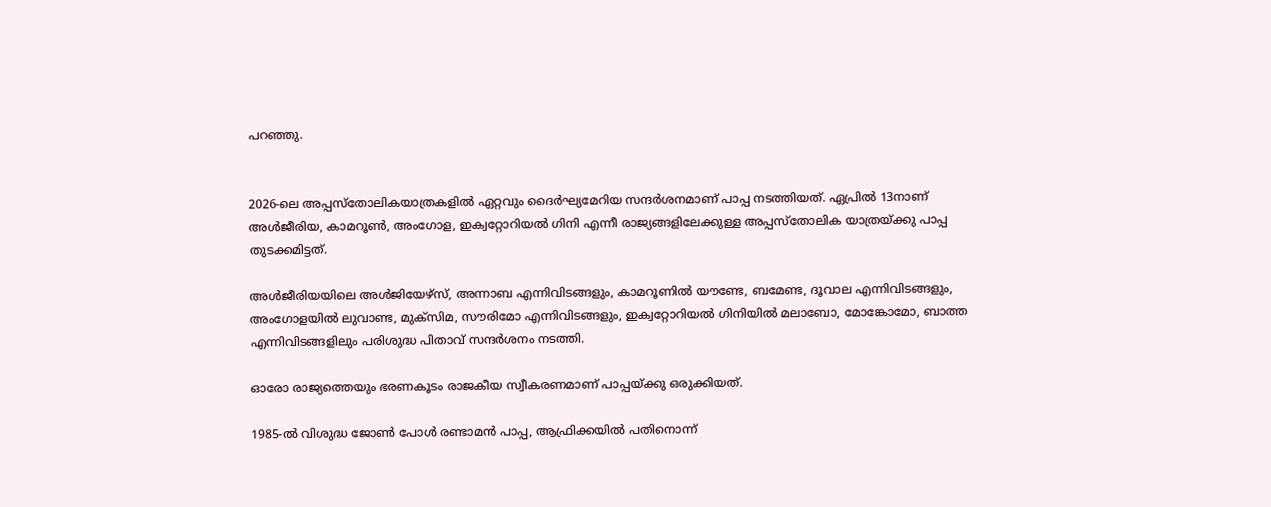പറഞ്ഞു.


2026-ലെ അപ്പസ്തോലികയാത്രകളിൽ ഏറ്റവും ദൈർഘ്യമേറിയ സന്ദര്‍ശനമാണ് പാപ്പ നടത്തിയത്. ഏപ്രിൽ 13നാണ് അൾജീരിയ, കാമറൂൺ, അംഗോള, ഇക്വറ്റോറിയൽ ഗിനി എന്നീ രാജ്യങ്ങളിലേക്കുള്ള അപ്പസ്തോലിക യാത്രയ്ക്കു പാപ്പ തുടക്കമിട്ടത്.

അൾജീരിയയിലെ അൾജിയേഴ്സ്, അന്നാബ എന്നിവിടങ്ങളും, കാമറൂണിൽ യൗണ്ടേ, ബമേണ്ട, ദൂവാല എന്നിവിടങ്ങളും, അംഗോളയിൽ ലുവാണ്ട, മുക്സിമ, സൗരിമോ എന്നിവിടങ്ങളും, ഇക്വറ്റോറിയൽ ഗിനിയിൽ മലാബോ, മോങ്കോമോ, ബാത്ത എന്നിവിടങ്ങളിലും പരിശുദ്ധ പിതാവ് സന്ദര്‍ശനം നടത്തി.

ഓരോ രാജ്യത്തെയും ഭരണകൂടം രാജകീയ സ്വീകരണമാണ് പാപ്പയ്ക്കു ഒരുക്കിയത്.

1985-ൽ വിശുദ്ധ ജോൺ പോൾ രണ്ടാമൻ പാപ്പ, ആഫ്രിക്കയിൽ പതിനൊന്ന്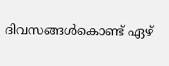ദിവസങ്ങൾകൊണ്ട് ഏഴ്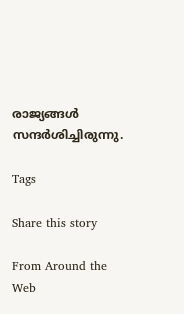രാജ്യങ്ങൾ സന്ദർശിച്ചിരുന്നു.

Tags

Share this story

From Around the Web